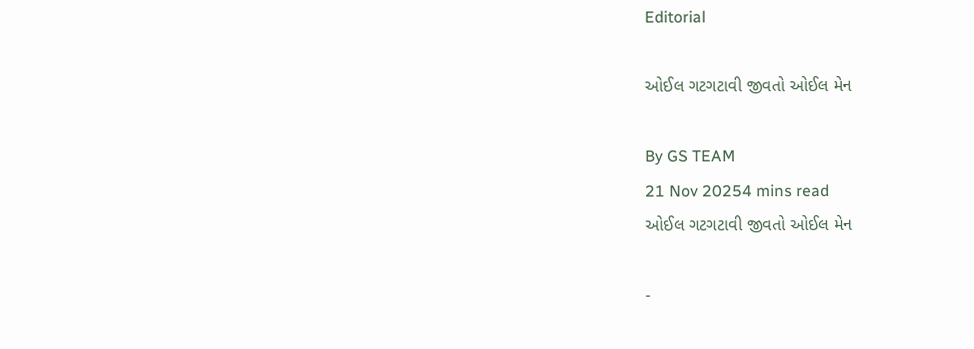Editorial

ઓઈલ ગટગટાવી જીવતો ઓઈલ મેન

By GS TEAM
21 Nov 20254 mins read
ઓઈલ ગટગટાવી જીવતો ઓઈલ મેન

-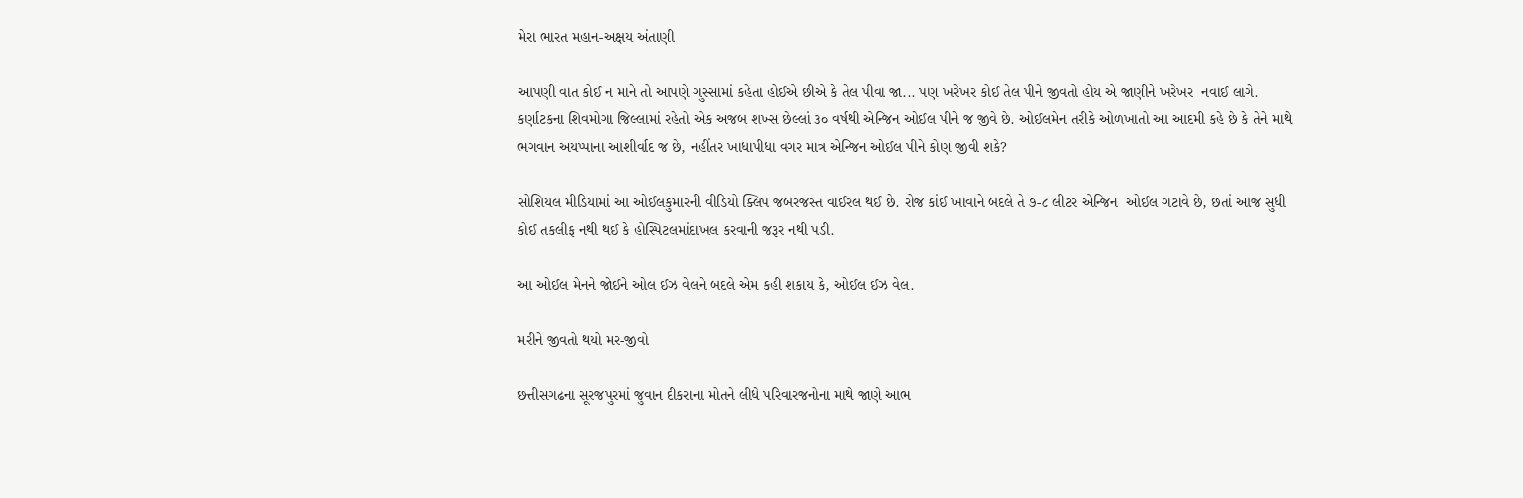મેરા ભારત મહાન-અક્ષય અંતાણી

આપણી વાત કોઈ ન માને તો આપણે ગુસ્સામાં કહેતા હોઈએ છીએ કે તેલ પીવા જા... પણ ખરેખર કોઈ તેલ પીને જીવતો હોય એ જાણીને ખરેખર  નવાઈ લાગે. કર્ણાટકના શિવમોગા જિલ્લામાં રહેતો એક અજબ શખ્સ છેલ્લાં ૩૦ વર્ષથી એન્જિન ઓઈલ પીને જ જીવે છે. ઓઈલમેન તરીકે ઓળખાતો આ આદમી કહે છે કે તેને માથે ભગવાન અયપ્પાના આશીર્વાદ જ છે, નહીંતર ખાધાપીધા વગર માત્ર એન્જિન ઓઈલ પીને કોણ જીવી શકે?

સોશિયલ મીડિયામાં આ ઓઈલકુમારની વીડિયો ક્લિપ જબરજસ્ત વાઈરલ થઈ છે. રોજ કાંઈ ખાવાને બદલે તે ૭-૮ લીટર એન્જિન  ઓઈલ ગટાવે છે, છતાં આજ સુધી કોઈ તકલીફ નથી થઈ કે હોસ્પિટલમાંદાખલ કરવાની જરૂર નથી પડી.

આ ઓઈલ મેનને જોઈને ઓલ ઈઝ વેલને બદલે એમ કહી શકાય કે, ઓઈલ ઈઝ વેલ.

મરીને જીવતો થયો મર-જીવો

છત્તીસગઢના સૂરજપુરમાં જુવાન દીકરાના મોતને લીધે પરિવારજનોના માથે જાણે આભ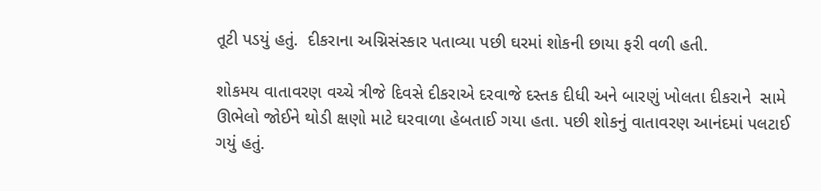તૂટી પડયું હતું.  દીકરાના અગ્નિસંસ્કાર પતાવ્યા પછી ઘરમાં શોકની છાયા ફરી વળી હતી.

શોકમય વાતાવરણ વચ્ચે ત્રીજે દિવસે દીકરાએ દરવાજે દસ્તક દીધી અને બારણું ખોલતા દીકરાને  સામે ઊભેલો જોઈને થોડી ક્ષણો માટે ઘરવાળા હેબતાઈ ગયા હતા. પછી શોકનું વાતાવરણ આનંદમાં પલટાઈ ગયું હતું.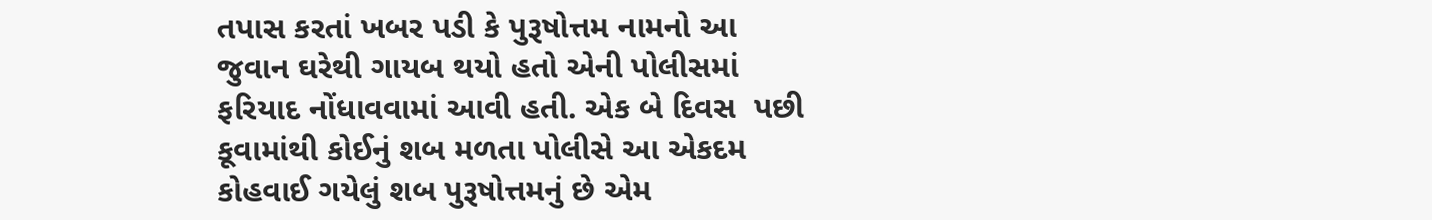તપાસ કરતાં ખબર પડી કે પુરૂષોત્તમ નામનો આ જુવાન ઘરેથી ગાયબ થયો હતો એની પોલીસમાં ફરિયાદ નોંધાવવામાં આવી હતી. એક બે દિવસ  પછી કૂવામાંથી કોઈનું શબ મળતા પોલીસે આ એકદમ કોહવાઈ ગયેલું શબ પુરૂષોત્તમનું છે એમ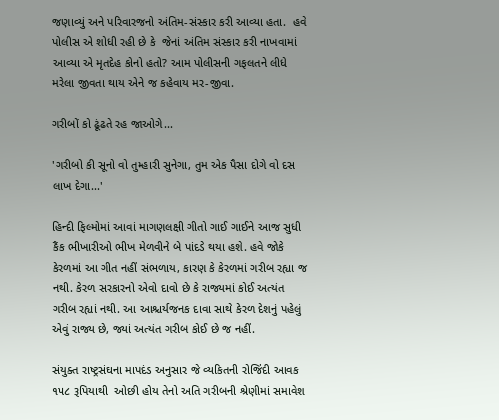જણાવ્યું અને પરિવારજનો અંતિમ-સંસ્કાર કરી આવ્યા હતા.  હવે પોલીસ એ શોધી રહી છે કે  જેનાં અંતિમ સંસ્કાર કરી નાખવામાં આવ્યા એ મૃતદેહ કોનો હતો? આમ પોલીસની ગફલતને લીધે મરેલા જીવતા થાય એને જ કહેવાય મર-જીવા.

ગરીબોં કો ઢૂંઢતે રહ જાઓગે...

'ગરીબો કી સૂનો વો તુમ્હારી સુનેગા, તુમ એક પૈસા દોગે વો દસ લાખ દેગા...'

હિન્દી ફિલ્મોમાં આવાં માગણલક્ષી ગીતો ગાઈ ગાઈને આજ સુધી કૈંક ભીખારીઓ ભીખ મેળવીને બે પાંદડે થયા હશે. હવે જોકે કેરળમાં આ ગીત નહીં સંભળાય, કારણ કે કેરળમાં ગરીબ રહ્યા જ નથી. કેરળ સરકારનો એવો દાવો છે કે રાજ્યમાં કોઈ અત્યંત ગરીબ રહ્યાં નથી. આ આશ્ચર્યજનક દાવા સાથે કેરળ દેશનું પહેલું એવું રાજ્ય છે, જ્યાં અત્યંત ગરીબ કોઈ છે જ નહીં.

સંયુક્ત રાષ્ટ્રસંઘના માપદંડ અનુસાર જે વ્યકિતની રોજિંદી આવક ૧૫૮ રૂપિયાથી  ઓછી હોય તેનો અતિ ગરીબની શ્રેણીમાં સમાવેશ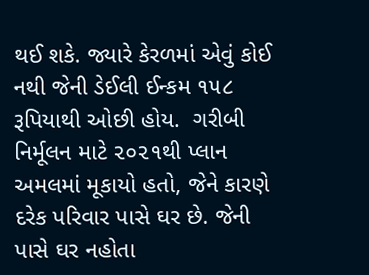થઈ શકે. જ્યારે કેરળમાં એવું કોઈ નથી જેની ડેઈલી ઈન્કમ ૧૫૮ રૂપિયાથી ઓછી હોય.  ગરીબી નિર્મૂલન માટે ૨૦૨૧થી પ્લાન અમલમાં મૂકાયો હતો, જેને કારણે  દરેક પરિવાર પાસે ઘર છે. જેની પાસે ઘર નહોતા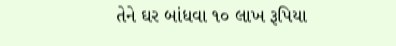તેને ઘર બાંધવા ૧૦ લાખ રૂપિયા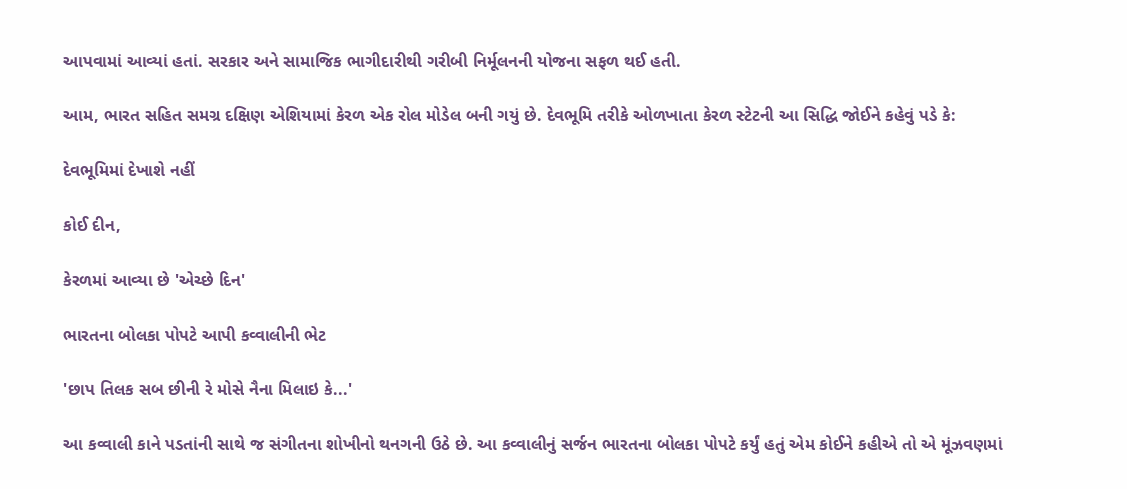આપવામાં આવ્યાં હતાં. સરકાર અને સામાજિક ભાગીદારીથી ગરીબી નિર્મૂલનની યોજના સફળ થઈ હતી.

આમ, ભારત સહિત સમગ્ર દક્ષિણ એશિયામાં કેરળ એક રોલ મોડેલ બની ગયું છે. દેવભૂમિ તરીકે ઓળખાતા કેરળ સ્ટેટની આ સિદ્ધિ જોઈને કહેવું પડે કે:

દેવભૂમિમાં દેખાશે નહીં

કોઈ દીન,

કેરળમાં આવ્યા છે 'એચ્છે દિન'

ભારતના બોલકા પોપટે આપી કવ્વાલીની ભેટ

'છાપ તિલક સબ છીની રે મોસે નૈના મિલાઇ કે...'

આ કવ્વાલી કાને પડતાંની સાથે જ સંગીતના શોખીનો થનગની ઉઠે છે. આ કવ્વાલીનું સર્જન ભારતના બોલકા પોપટે કર્યું હતું એમ કોઈને કહીએ તો એ મૂંઝવણમાં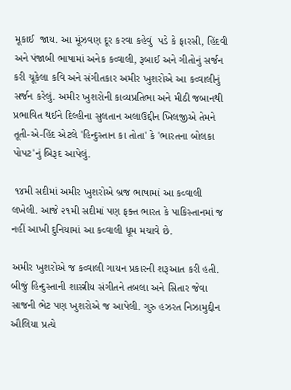મૂકાઈ  જાય. આ મૂંઝવણ દૂર કરવા કહેવું  પડે કે ફારસી, હિંદવી અને પંજાબી ભાષામાં અનેક કવ્વાલી, રૂબાઈ અને ગીતોનું સર્જન કરી ચૂકેલા કવિ અને સંગીતકાર અમીર ખુશરોએ આ કવ્વાલીનું સર્જન કરેલું. અમીર ખુશરોની કાવ્યપ્રતિભા અને મીઠી જબાનથી પ્રભાવિત થઈને દિલ્હીના સુલતાન અલાઉદ્દીન ખિલજીએ તેમને તૂતી-એ-હિંદ એટલે 'હિન્દુસ્તાન કા તોતા' કે 'ભારતના બોલકા પોપટ'નું બિરૂદ આપેલું.

 ૧૪મી સદીમાં અમીર ખુશરોએ બ્રજ ભાષામાં આ કવ્વાલી લખેલી. આજે ૨૧મી સદીમાં પણ ફક્ત ભારત કે પાકિસ્તાનમાં જ નહીં આખી દુનિયામાં આ કવ્વાલી ધૂમ મચાવે છે.

અમીર ખુશરોએ જ કવ્વાલી ગાયન પ્રકારની શરૂઆત કરી હતી. બીજું હિન્દુસ્તાની શાસ્ત્રીય સંગીતને તબલા અને સિતાર જેવા સાજની ભેટ પણ ખુશરોએ જ આપેલી. ગુરુ હઝરત નિઝામુદ્દીન ઔલિયા પ્રત્યે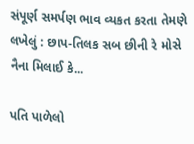સંપૂર્ણ સમર્પણ ભાવ વ્યકત કરતા તેમણે લખેલું : છાપ-તિલક સબ છીની રે મોસે નૈના મિલાઈ કે...

પતિ પાળેલો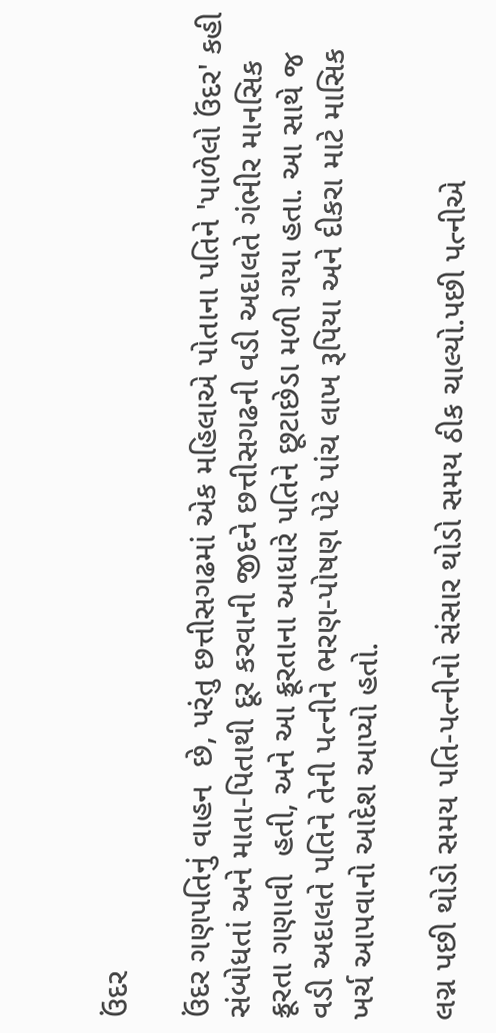ઉંદર

ઉંદર ગણપતિનું વાહન  છે, પરંતુ છત્તીસગઢમાં એક મહિલાએ પોતાના પતિને 'પાળેલો ઉંદર' કહી સંબોધતાં અને માતા-પિતાથી દૂર કરવાની જીદને છત્તીસગઢની વડી અદાલતે ગંભીર માનસિક ક્રૂરતા ગણાવી  હતી, અને આ ક્રૂરતાના આધારે પતિને છૂટાછેડા મળી ગયા હતા. આ સાથે જ વડી અદાલતે પતિને તેની પત્નીને ભરણ-પોષણ પેટે પાંચ લાખ રૂપિયા અને દીકરા માટે માસિક ખર્ચ આપવાનો આદેશ આપ્યો હતો.

લગ્ન પછી થોડો સમય પતિ-પત્નીનો સંસાર થોડો સમય ઠીક ચાલ્યો.પછી પત્નીએ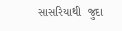સાસરિયાથી  જુદા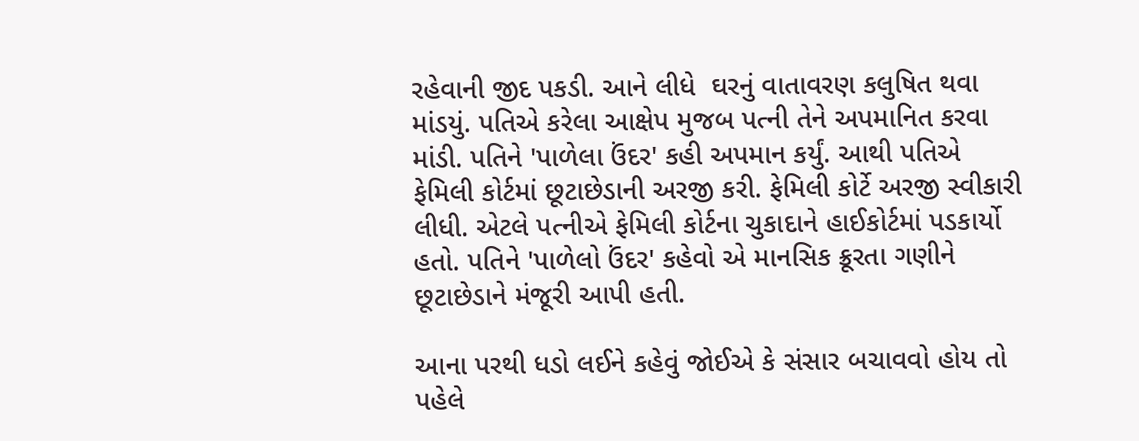રહેવાની જીદ પકડી. આને લીધે  ઘરનું વાતાવરણ કલુષિત થવા માંડયું. પતિએ કરેલા આક્ષેપ મુજબ પત્ની તેને અપમાનિત કરવા માંડી. પતિને 'પાળેલા ઉંદર' કહી અપમાન કર્યું. આથી પતિએ ફેમિલી કોર્ટમાં છૂટાછેડાની અરજી કરી. ફેમિલી કોર્ટે અરજી સ્વીકારી લીધી. એટલે પત્નીએ ફેમિલી કોર્ટના ચુકાદાને હાઈકોર્ટમાં પડકાર્યો હતો. પતિને 'પાળેલો ઉંદર' કહેવો એ માનસિક ક્રૂરતા ગણીને છૂટાછેડાને મંજૂરી આપી હતી.

આના પરથી ધડો લઈને કહેવું જોઈએ કે સંસાર બચાવવો હોય તો પહેલે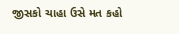જીસકો ચાહા ઉસે મત કહો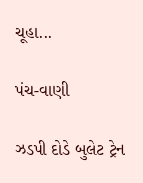ચૂહા...

પંચ-વાણી

ઝડપી દોડે બુલેટ ટ્રેન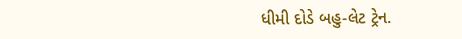ધીમી દોડે બહુ-લેટ ટ્રેન.